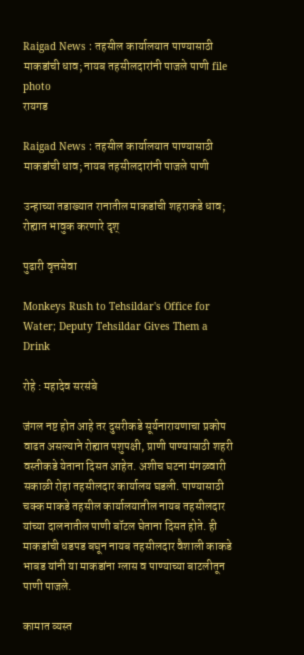Raigad News : तहसील कार्यालयात पाण्यासाठी माकडांची धाव; नायब तहसीलदारांनी पाजले पाणी file photo
रायगड

Raigad News : तहसील कार्यालयात पाण्यासाठी माकडांची धाव; नायब तहसीलदारांनी पाजले पाणी

उन्हाच्या तडाख्यात रानातील माकडांची शहराकडे धाव; रोह्यात भावुक करणारे दृश्

पुढारी वृत्तसेवा

Monkeys Rush to Tehsildar's Office for Water; Deputy Tehsildar Gives Them a Drink

रोहे : महादेव सरसंबे

जंगल नष्ट होत आहे तर दुसरीकडे सूर्यनारायणाचा प्रकोप वाढत असल्याने रोह्यात पशुपक्षी, प्राणी पाण्यासाठी शहरी वस्तीकडे येताना दिसत आहेत. अशीच घटना मंगळवारी सकाळी रोहा तहसीलदार कार्यालय घडली. पाण्यासाठी चक्क माकडे तहसील कार्यालयातील नायब तहसीलदार यांच्या दालनातील पाणी बॉटल घेताना दिसत होते. ही माकडांची धडपड बघून नायब तहसीलदार वैशाली काकडे भाबड यांनी या माकडांना ग्लास व पाण्याच्या बाटलीतून पाणी पाजले.

कामात व्यस्त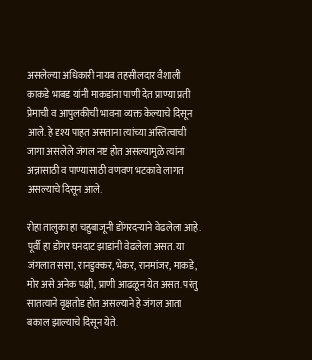असलेल्या अधिकारी नायब तहसीलदार वैशाली काकडे भाबड यांनी माकडांना पाणी देत प्राण्या प्रती प्रेमाची व आपुलकीची भावना व्यक्त केल्याचे दिसून आले. हे दृश्य पाहत असताना त्यांच्या अस्तित्वाची जागा असलेले जंगल नष्ट होत असल्यामुळे त्यांना अन्नासाठी व पाण्यासाठी वणवण भटकावे लागत असल्याचे दिसून आले.

रोहा तालुका हा चहुबाजूनी डोंगरदर्‍याने वेढलेला आहे. पूर्वी हा डोंगर घनदाट झाडांनी वेढलेला असत. या जंगलात ससा, रानडुक्कर, भेकर, रानमांजर, माकडे, मोर असे अनेक पक्षी, प्राणी आढळून येत असत. परंतु सातत्याने वृक्षतोड होत असल्याने हे जंगल आता बकाल झाल्याचे दिसून येते.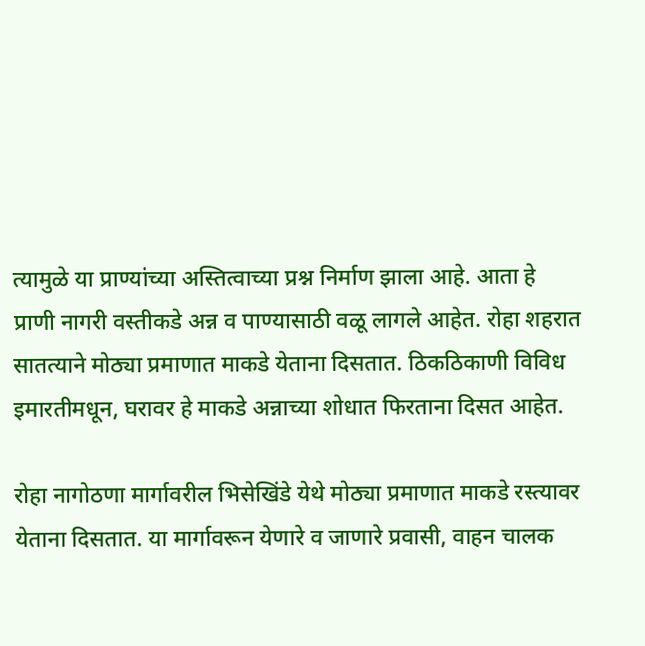त्यामुळे या प्राण्यांच्या अस्तित्वाच्या प्रश्न निर्माण झाला आहे. आता हे प्राणी नागरी वस्तीकडे अन्न व पाण्यासाठी वळू लागले आहेत. रोहा शहरात सातत्याने मोठ्या प्रमाणात माकडे येताना दिसतात. ठिकठिकाणी विविध इमारतीमधून, घरावर हे माकडे अन्नाच्या शोधात फिरताना दिसत आहेत.

रोहा नागोठणा मार्गावरील भिसेखिंडे येथे मोठ्या प्रमाणात माकडे रस्त्यावर येताना दिसतात. या मार्गावरून येणारे व जाणारे प्रवासी, वाहन चालक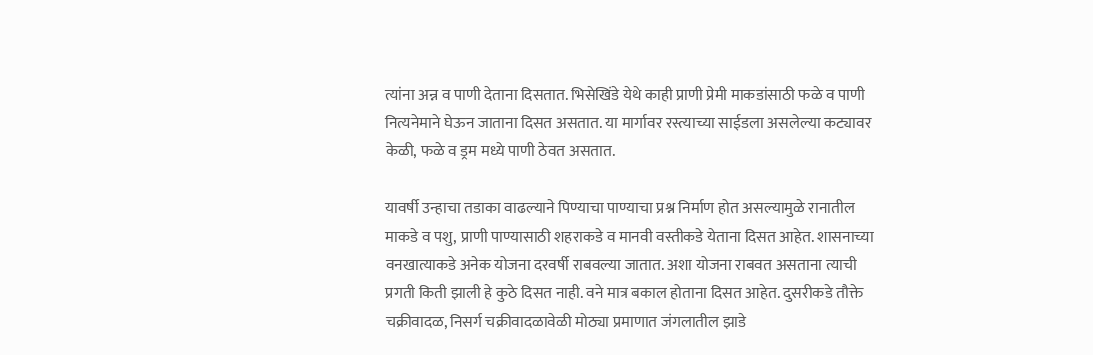त्यांना अन्न व पाणी देताना दिसतात. भिसेखिंडे येथे काही प्राणी प्रेमी माकडांसाठी फळे व पाणी नित्यनेमाने घेऊन जाताना दिसत असतात. या मार्गावर रस्त्याच्या साईडला असलेल्या कट्यावर केळी, फळे व ड्रम मध्ये पाणी ठेवत असतात.

यावर्षी उन्हाचा तडाका वाढल्याने पिण्याचा पाण्याचा प्रश्न निर्माण होत असल्यामुळे रानातील माकडे व पशु, प्राणी पाण्यासाठी शहराकडे व मानवी वस्तीकडे येताना दिसत आहेत. शासनाच्या वनखात्याकडे अनेक योजना दरवर्षी राबवल्या जातात. अशा योजना राबवत असताना त्याची प्रगती किती झाली हे कुठे दिसत नाही. वने मात्र बकाल होताना दिसत आहेत. दुसरीकडे तौक्ते चक्रीवादळ, निसर्ग चक्रीवादळावेळी मोठ्या प्रमाणात जंगलातील झाडे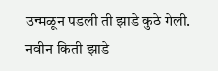उन्मळून पडली ती झाडे कुठे गेली. नवीन किती झाडे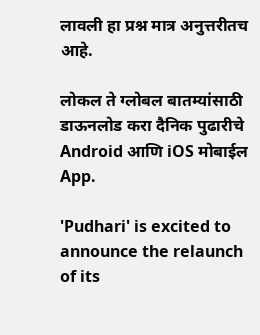लावली हा प्रश्न मात्र अनुत्तरीतच आहे.

लोकल ते ग्लोबल बातम्यांसाठी डाऊनलोड करा दैनिक पुढारीचे Android आणि iOS मोबाईल App.

'Pudhari' is excited to announce the relaunch of its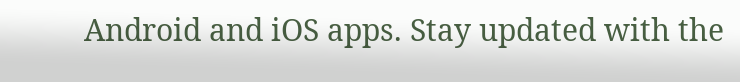Android and iOS apps. Stay updated with the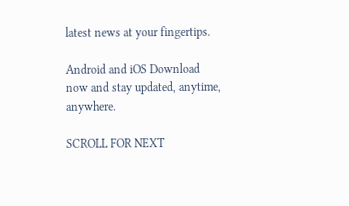latest news at your fingertips.

Android and iOS Download now and stay updated, anytime, anywhere.

SCROLL FOR NEXT